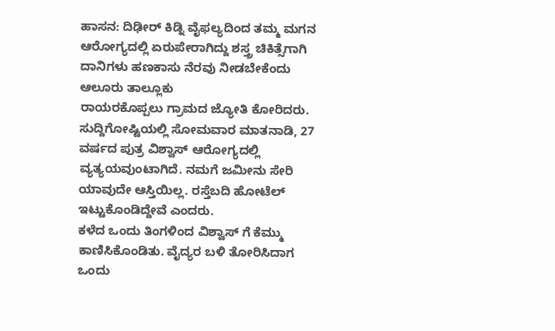ಹಾಸನ: ದಿಢೀರ್ ಕಿಡ್ನಿ ವೈಫಲ್ಯದಿಂದ ತಮ್ಮ ಮಗನ ಆರೋಗ್ಯದಲ್ಲಿ ಏರುಪೇರಾಗಿದ್ದು ಶಸ್ತ್ರ ಚಿಕಿತ್ಸೆಗಾಗಿ ದಾನಿಗಳು ಹಣಕಾಸು ನೆರವು ನೀಡಬೇಕೆಂದು ಆಲೂರು ತಾಲ್ಲೂಕು
ರಾಯರಕೊಪ್ಪಲು ಗ್ರಾಮದ ಜ್ಯೋತಿ ಕೋರಿದರು.
ಸುದ್ದಿಗೋಷ್ಟಿಯಲ್ಲಿ ಸೋಮವಾರ ಮಾತನಾಡಿ, 27 ವರ್ಷದ ಪುತ್ರ ವಿಶ್ವಾಸ್ ಆರೋಗ್ಯದಲ್ಲಿ ವ್ಯತ್ಯಯವುಂಟಾಗಿದೆ. ನಮಗೆ ಜಮೀನು ಸೇರಿ ಯಾವುದೇ ಆಸ್ತಿಯಿಲ್ಲ. ರಸ್ತೆಬದಿ ಹೋಟೆಲ್ ಇಟ್ಟುಕೊಂಡಿದ್ದೇವೆ ಎಂದರು.
ಕಳೆದ ಒಂದು ತಿಂಗಳಿಂದ ವಿಶ್ವಾಸ್ ಗೆ ಕೆಮ್ಮು ಕಾಣಿಸಿಕೊಂಡಿತು. ವೈದ್ಯರ ಬಳಿ ತೋರಿಸಿದಾಗ ಒಂದು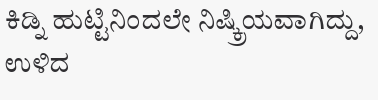ಕಿಡ್ನಿ ಹುಟ್ಟಿನಿಂದಲೇ ನಿಷ್ಕ್ರಿಯವಾಗಿದ್ದು, ಉಳಿದ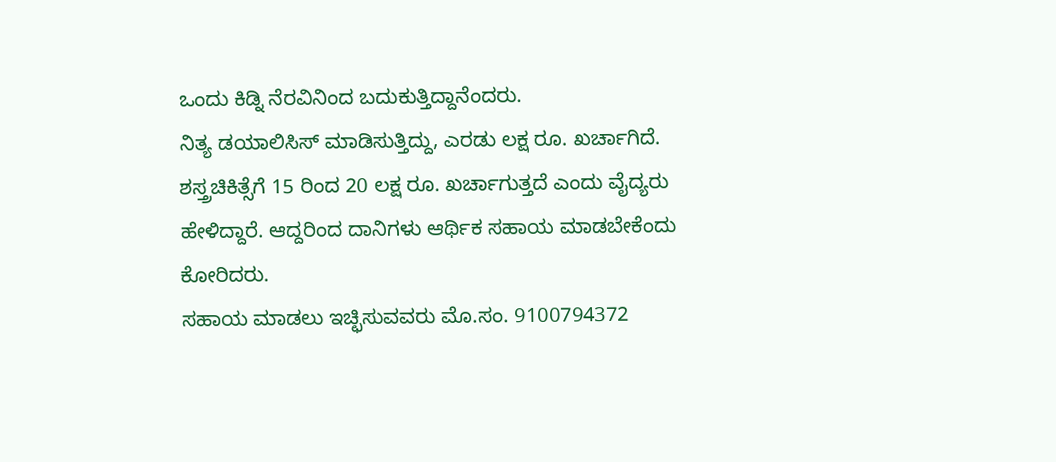ಒಂದು ಕಿಡ್ನಿ ನೆರವಿನಿಂದ ಬದುಕುತ್ತಿದ್ದಾನೆಂದರು.
ನಿತ್ಯ ಡಯಾಲಿಸಿಸ್ ಮಾಡಿಸುತ್ತಿದ್ದು, ಎರಡು ಲಕ್ಷ ರೂ. ಖರ್ಚಾಗಿದೆ. ಶಸ್ತ್ರಚಿಕಿತ್ಸೆಗೆ 15 ರಿಂದ 20 ಲಕ್ಷ ರೂ. ಖರ್ಚಾಗುತ್ತದೆ ಎಂದು ವೈದ್ಯರು ಹೇಳಿದ್ದಾರೆ. ಆದ್ದರಿಂದ ದಾನಿಗಳು ಆರ್ಥಿಕ ಸಹಾಯ ಮಾಡಬೇಕೆಂದು ಕೋರಿದರು.
ಸಹಾಯ ಮಾಡಲು ಇಚ್ಛಿಸುವವರು ಮೊ.ಸಂ. 9100794372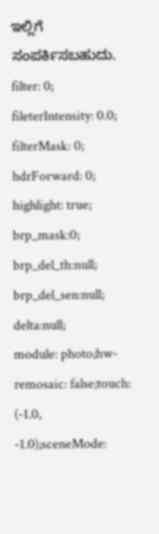ಇಲ್ಲಿಗೆ ಸಂಪರ್ಕಿಸಬಹುದು.
filter: 0; fileterIntensity: 0.0; filterMask: 0; hdrForward: 0; highlight: true; brp_mask:0;
brp_del_th:null;
brp_del_sen:null;
delta:null;
module: photo;hw-remosaic: false;touch: (-1.0, -1.0);sceneMode: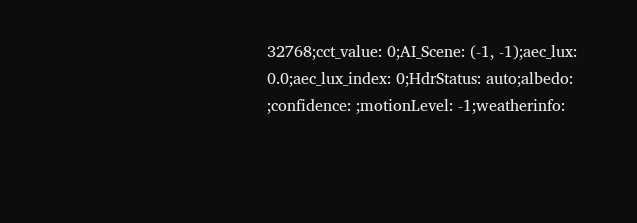32768;cct_value: 0;AI_Scene: (-1, -1);aec_lux: 0.0;aec_lux_index: 0;HdrStatus: auto;albedo: ;confidence: ;motionLevel: -1;weatherinfo: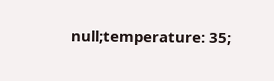null;temperature: 35;